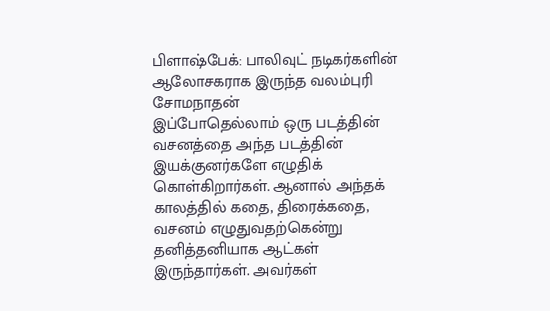பிளாஷ்பேக்: பாலிவுட் நடிகர்களின் ஆலோசகராக இருந்த வலம்புரி சோமநாதன்
இப்போதெல்லாம் ஒரு படத்தின் வசனத்தை அந்த படத்தின் இயக்குனர்களே எழுதிக் கொள்கிறார்கள். ஆனால் அந்தக் காலத்தில் கதை, திரைக்கதை, வசனம் எழுதுவதற்கென்று தனித்தனியாக ஆட்கள் இருந்தார்கள். அவர்கள்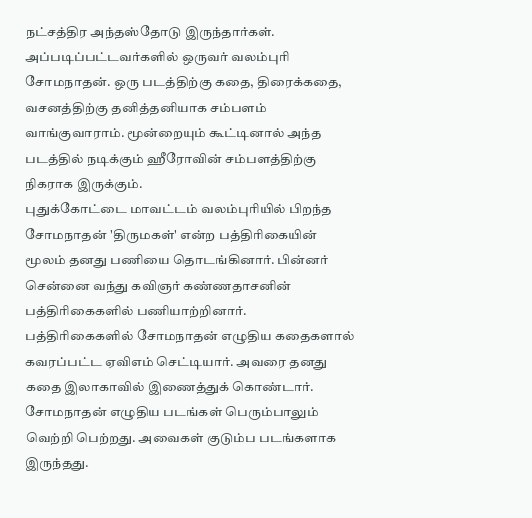நட்சத்திர அந்தஸ்தோடு இருந்தார்கள். அப்படிப்பட்டவர்களில் ஒருவர் வலம்புரி சோமநாதன். ஒரு படத்திற்கு கதை, திரைக்கதை, வசனத்திற்கு தனித்தனியாக சம்பளம் வாங்குவாராம். மூன்றையும் கூட்டினால் அந்த படத்தில் நடிக்கும் ஹீரோவின் சம்பளத்திற்கு நிகராக இருக்கும்.
புதுக்கோட்டை மாவட்டம் வலம்புரியில் பிறந்த சோமநாதன் 'திருமகள்' என்ற பத்திரிகையின் மூலம் தனது பணியை தொடங்கினார். பின்னர் சென்னை வந்து கவிஞர் கண்ணதாசனின் பத்திரிகைகளில் பணியாற்றினார். பத்திரிகைகளில் சோமநாதன் எழுதிய கதைகளால் கவரப்பட்ட ஏவிஎம் செட்டியார். அவரை தனது கதை இலாகாவில் இணைத்துக் கொண்டார்.
சோமநாதன் எழுதிய படங்கள் பெரும்பாலும் வெற்றி பெற்றது. அவைகள் குடும்ப படங்களாக இருந்தது.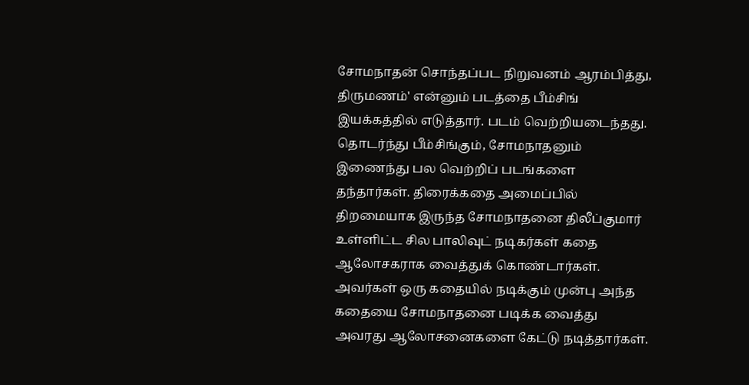சோமநாதன் சொந்தப்பட நிறுவனம் ஆரம்பித்து, திருமணம்' என்னும் படத்தை பீம்சிங் இயக்கத்தில் எடுத்தார். படம் வெற்றியடைந்தது. தொடர்ந்து பீம்சிங்கும், சோமநாதனும் இணைந்து பல வெற்றிப் படங்களை தந்தார்கள். திரைக்கதை அமைப்பில் திறமையாக இருந்த சோமநாதனை திலீப்குமார் உள்ளிட்ட சில பாலிவுட் நடிகர்கள் கதை ஆலோசகராக வைத்துக் கொண்டார்கள். அவர்கள் ஒரு கதையில் நடிக்கும் முன்பு அந்த கதையை சோமநாதனை படிக்க வைத்து அவரது ஆலோசனைகளை கேட்டு நடித்தார்கள்.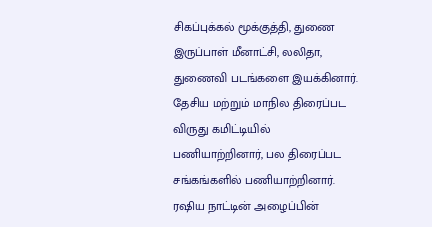சிகப்புக்கல் மூக்குத்தி, துணை இருப்பாள் மீனாட்சி, லலிதா, துணைவி படங்களை இயக்கினார். தேசிய மற்றும் மாநில திரைப்பட விருது கமிட்டியில் பணியாற்றினார், பல திரைப்பட சங்கங்களில் பணியாற்றினார். ரஷிய நாட்டின் அழைப்பின்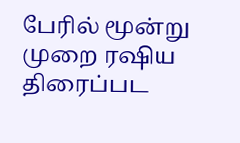பேரில் மூன்று முறை ரஷிய திரைப்பட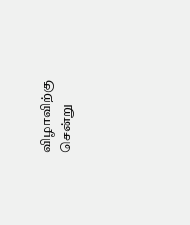விழாவிற்கு சென்று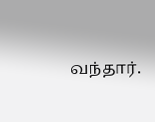வந்தார்.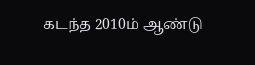கடந்த 2010ம் ஆண்டு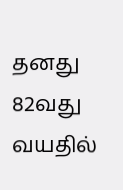தனது 82வது வயதில்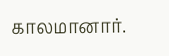காலமானார்.